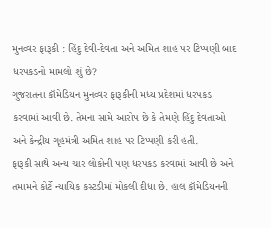મુનવ્વર ફારૂકી : હિંદુ દેવી-દેવતા અને અમિત શાહ પર ટિપ્પણી બાદ ધરપકડનો મામલો શું છે?
ગુજરાતના કૉમેડિયન મુનવ્વર ફારૂકીની મધ્ય પ્રદેશમાં ધરપકડ કરવામાં આવી છે. તેમના સામે આરોપ છે કે તેમણે હિંદુ દેવતાઓ અને કેન્દ્રીય ગૃહમંત્રી અમિત શાહ પર ટિપ્પણી કરી હતી.
ફારૂકી સાથે અન્ય ચાર લોકોની પણ ધરપકડ કરવામાં આવી છે અને તમામને કોર્ટે ન્યાયિક કસ્ટડીમાં મોકલી દીધા છે. હાલ કૉમેડિયનની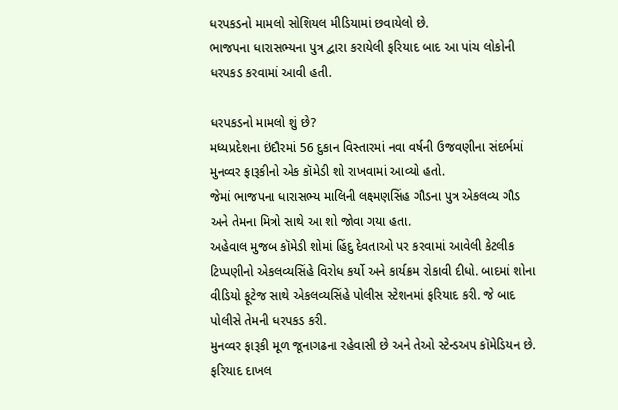ધરપકડનો મામલો સોશિયલ મીડિયામાં છવાયેલો છે.
ભાજપના ધારાસભ્યના પુત્ર દ્વારા કરાયેલી ફરિયાદ બાદ આ પાંચ લોકોની ધરપકડ કરવામાં આવી હતી.

ધરપકડનો મામલો શું છે?
મધ્યપ્રદેશના ઇંદૌરમાં 56 દુકાન વિસ્તારમાં નવા વર્ષની ઉજવણીના સંદર્ભમાં મુનવ્વર ફારૂકીનો એક કૉમેડી શો રાખવામાં આવ્યો હતો.
જેમાં ભાજપના ધારાસભ્ય માલિની લક્ષ્મણસિંહ ગૌડના પુત્ર એકલવ્ય ગૌડ અને તેમના મિત્રો સાથે આ શો જોવા ગયા હતા.
અહેવાલ મુજબ કૉમેડી શોમાં હિંદુ દેવતાઓ પર કરવામાં આવેલી કેટલીક ટિપ્પણીનો એકલવ્યસિંહે વિરોધ કર્યો અને કાર્યક્રમ રોકાવી દીધો. બાદમાં શોના વીડિયો ફૂટેજ સાથે એકલવ્યસિંહે પોલીસ સ્ટેશનમાં ફરિયાદ કરી. જે બાદ પોલીસે તેમની ધરપકડ કરી.
મુનવ્વર ફારૂકી મૂળ જૂનાગઢના રહેવાસી છે અને તેઓ સ્ટેન્ડઅપ કૉમેડિયન છે. ફરિયાદ દાખલ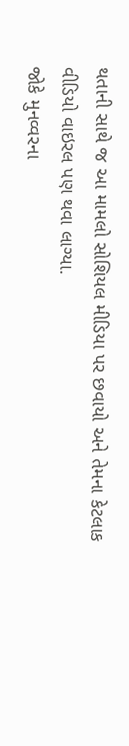થતાની સાથે જ આ મામલો સોશિયલ મીડિયા પર છવાયો અને તેમના કેટલાક વીડિયો વાઇરલ પણ થવા લાગ્યા.
જોકે મુનવ્વરના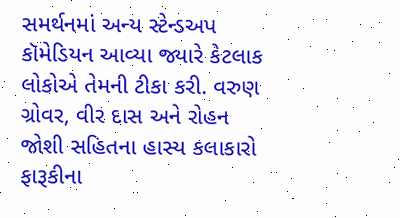સમર્થનમાં અન્ય સ્ટેન્ડઅપ કૉમેડિયન આવ્યા જ્યારે કેટલાક લોકોએ તેમની ટીકા કરી. વરુણ ગ્રોવર, વીર દાસ અને રોહન જોશી સહિતના હાસ્ય કલાકારો ફારૂકીના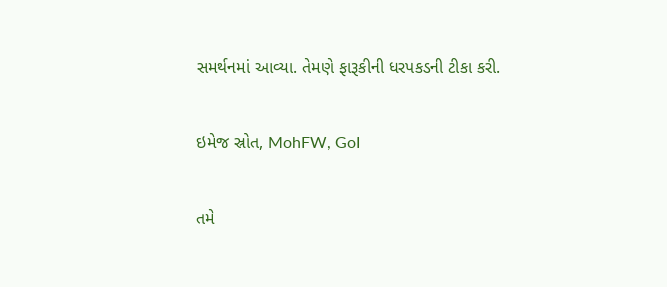સમર્થનમાં આવ્યા. તેમણે ફારૂકીની ધરપકડની ટીકા કરી.


ઇમેજ સ્રોત, MohFW, GoI


તમે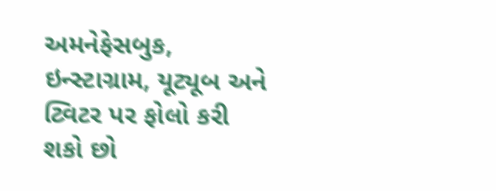અમનેફેસબુક, ઇન્સ્ટાગ્રામ, યૂટ્યૂબ અને ટ્વિટર પર ફોલો કરી શકો છો